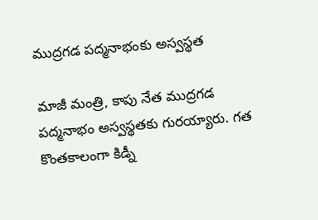ముద్రగడ పద్మనాభంకు అస్వస్థత

మాజీ మంత్రి, కాపు నేత ముద్రగడ పద్మనాభం అస్వస్థతకు గురయ్యారు. గత కొంతకాలంగా కిడ్నీ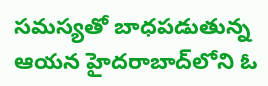సమస్యతో బాధపడుతున్న ఆయన హైదరాబాద్‌లోని ఓ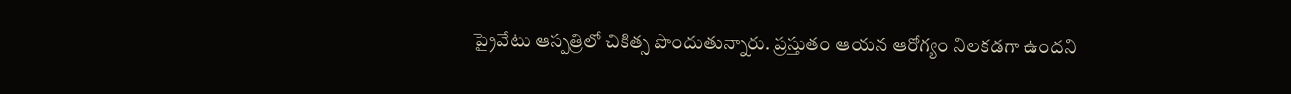ప్రైవేటు ఆస్పత్రిలో చికిత్స పొందుతున్నారు. ప్రస్తుతం ఆయన ఆరోగ్యం నిలకడగా ఉందని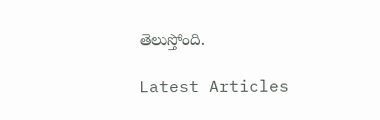తెలుస్తోంది.

Latest Articles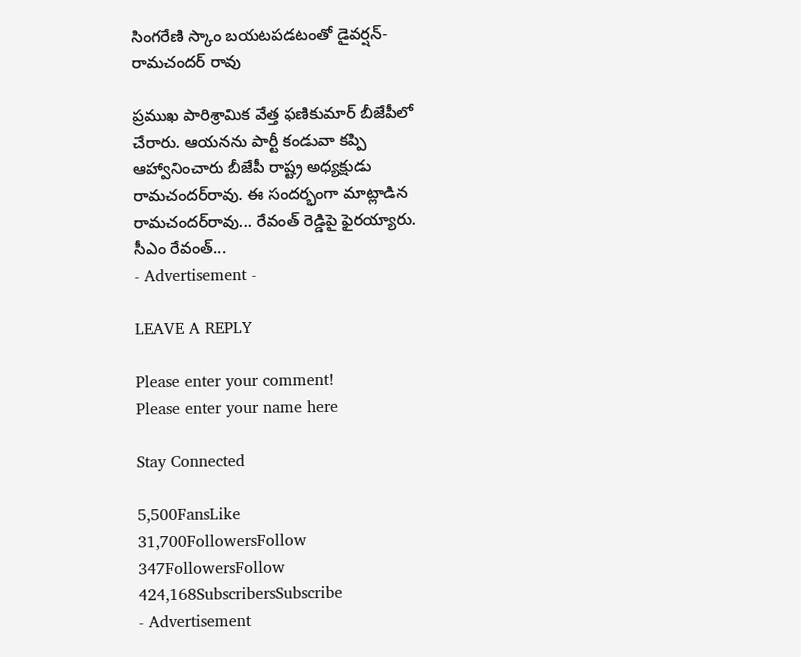సింగరేణి స్కాం బయటపడటంతో డైవర్షన్‌- రామచందర్ రావు

ప్రముఖ పారిశ్రామిక వేత్త ఫణికుమార్‌ బీజేపీలో చేరారు. ఆయనను పార్టీ కండువా కప్పి ఆహ్వానించారు బీజేపీ రాష్ట్ర అధ్యక్షుడు రామచందర్‌రావు. ఈ సందర్భంగా మాట్లాడిన రామచందర్‌రావు... రేవంత్‌ రెడ్డిపై ఫైరయ్యారు. సీఎం రేవంత్‌...
- Advertisement -

LEAVE A REPLY

Please enter your comment!
Please enter your name here

Stay Connected

5,500FansLike
31,700FollowersFollow
347FollowersFollow
424,168SubscribersSubscribe
- Advertisement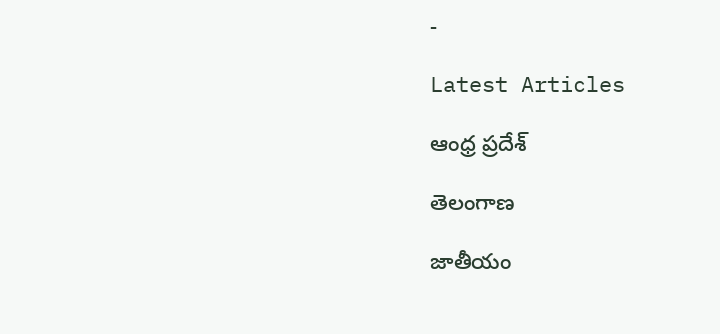-

Latest Articles

ఆంధ్ర ప్రదేశ్

తెలంగాణ

జాతీయం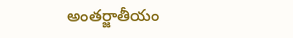అంతర్జాతీయం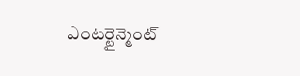ఎంటర్టైన్మెంట్